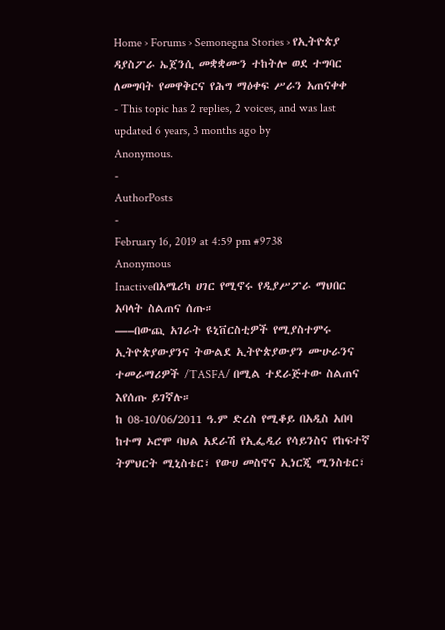Home › Forums › Semonegna Stories › የኢትዮጵያ ዳያስፖራ ኤጀንሲ መቋቋሙን ተከትሎ ወደ ተግባር ለመግባት የመዋቅርና የሕግ ማዕቀፍ ሥራን አጠናቀቀ
- This topic has 2 replies, 2 voices, and was last updated 6 years, 3 months ago by
Anonymous.
-
AuthorPosts
-
February 16, 2019 at 4:59 pm #9738
Anonymous
Inactiveበአሜሪካ ሀገር የሚኖሩ የዲያሥፖራ ማህበር አባላት ስልጠና ሰጡ።
—–በውጪ አገራት ዩኒቨርስቲዎች የሚያስተምሩ ኢትዮጵያውያንና ትውልደ ኢትዮጵያውያን ሙሁራንና ተመራማሪዎች /TASFA/ በሚል ተደራጅተው ስልጠና እየሰጡ ይገኛሉ።
ከ 08-10/06/2011 ዓ.ም ድረስ የሚቆይ በአዲስ አበባ ከተማ ኦሮሞ ባህል አደራሽ የኢፌዲሪ የሳይንስና የከፍተኛ ትምህርት ሚኒስቴር፣ የውሀ መስኖና ኢነርጂ ሚንስቴር፣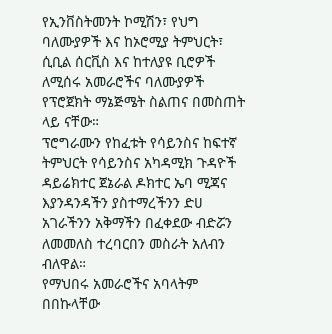የኢንቨስትመንት ኮሚሽን፣ የህግ ባለሙያዎች እና ከኦሮሚያ ትምህርት፣ ሲቢል ሰርቪስ እና ከተለያዩ ቢሮዎች ለሚሰሩ አመራሮችና ባለሙያዎች የፕሮጀክት ማኔጅሜት ስልጠና በመስጠት ላይ ናቸው።
ፕሮግራሙን የከፈቱት የሳይንስና ከፍተኛ ትምህርት የሳይንስና አካዳሚክ ጉዳዮች ዳይሬክተር ጀኔራል ዶክተር ኤባ ሚጃና እያንዳንዳችን ያስተማረችንን ድሀ አገራችንን አቅማችን በፈቀደው ብድሯን ለመመለስ ተረባርበን መስራት አለብን ብለዋል።
የማህበሩ አመራሮችና አባላትም በበኩላቸው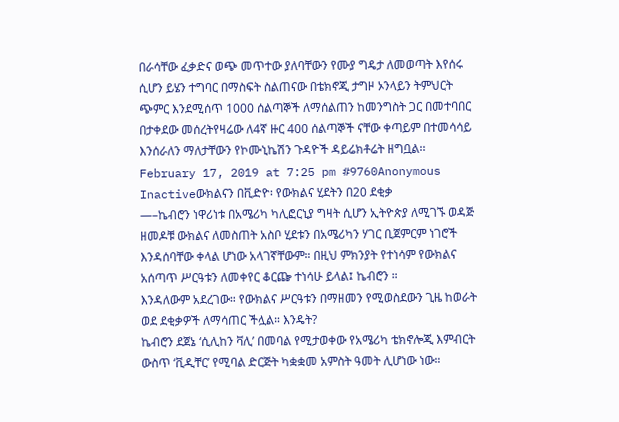በራሳቸው ፈቃድና ወጭ መጥተው ያለባቸውን የሙያ ግዴታ ለመወጣት እየሰሩ ሲሆን ይሄን ተግባር በማስፍት ስልጠናው በቴክኖጂ ታግዞ ኦንላይን ትምህርት ጭምር እንደሚሰጥ 1000 ሰልጣኞች ለማሰልጠን ከመንግስት ጋር በመተባበር በታቀደው መሰረትየዛሬው ለ4ኛ ዙር 400 ሰልጣኞች ናቸው ቀጣይም በተመሳሳይ እንሰራለን ማለታቸውን የኮሙኒኬሽን ጉዳዮች ዳይሬክቶሬት ዘግቧል፡፡
February 17, 2019 at 7:25 pm #9760Anonymous
Inactiveውክልናን በቪድዮ፡ የውክልና ሂደትን በ20 ደቂቃ
—–ኬብሮን ነዋሪነቱ በአሜሪካ ካሊፎርኒያ ግዛት ሲሆን ኢትዮጵያ ለሚገኙ ወዳጅ ዘመዶቹ ውክልና ለመስጠት አስቦ ሂደቱን በአሜሪካን ሃገር ቢጀምርም ነገሮች እንዳሰባቸው ቀላል ሆነው አላገኛቸውም። በዚህ ምክንያት የተነሳም የውክልና አሰጣጥ ሥርዓቱን ለመቀየር ቆርጬ ተነሳሁ ይላል፤ ኬብሮን ።
እንዳለውም አደረገው። የውክልና ሥርዓቱን በማዘመን የሚወስደውን ጊዜ ከወራት ወደ ደቂቃዎች ለማሳጠር ችሏል። እንዴት?
ኬብሮን ደጀኔ ‘ሲሊከን ቫሊ’ በመባል የሚታወቀው የአሜሪካ ቴክኖሎጂ እምብርት ውስጥ ‘ቪዲቸር’ የሚባል ድርጅት ካቋቋመ አምስት ዓመት ሊሆነው ነው።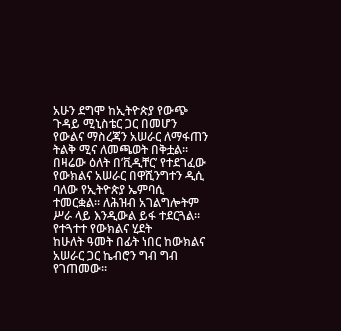አሁን ደግሞ ከኢትዮጵያ የውጭ ጉዳይ ሚኒስቴር ጋር በመሆን የውልና ማስረጃን አሠራር ለማፋጠን ትልቅ ሚና ለመጫወት በቅቷል።
በዛሬው ዕለት በ’ቪዲቸር’ የተደገፈው የውክልና አሠራር በዋሺንግተን ዲሲ ባለው የኢትዮጵያ ኤምባሲ ተመርቋል። ለሕዝብ አገልግሎትም ሥራ ላይ እንዲውል ይፋ ተደርጓል።
የተጓተተ የውክልና ሂደት
ከሁለት ዓመት በፊት ነበር ከውክልና አሠራር ጋር ኬብሮን ግብ ግብ የገጠመው።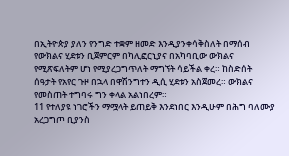በኢትዮጵያ ያለን የንግድ ተቋም ዘመድ እንዲያንቀሳቅስለት በማሰብ የውክልና ሂደቱን ቢጀምርም በካሊፎርኒያና በአካባቢው ውክልና የሚጽፍለትም ሆነ የሚያረጋግጥለት ማግኘት ሳይችል ቀረ። ከስድሰት ሰዓታት የአየር ጉዞ በኋላ በዋሽንግተን ዲሲ ሂደቱን አስጀመረ። ውክልና የመስጠት ተግባሩ ግን ቀላል አልነበረም።
11 የተለያዩ ነገሮችን ማሟላት ይጠይቅ እንደነበር እንዲሁም በሕግ ባለሙያ አረጋግጦ ቢያንስ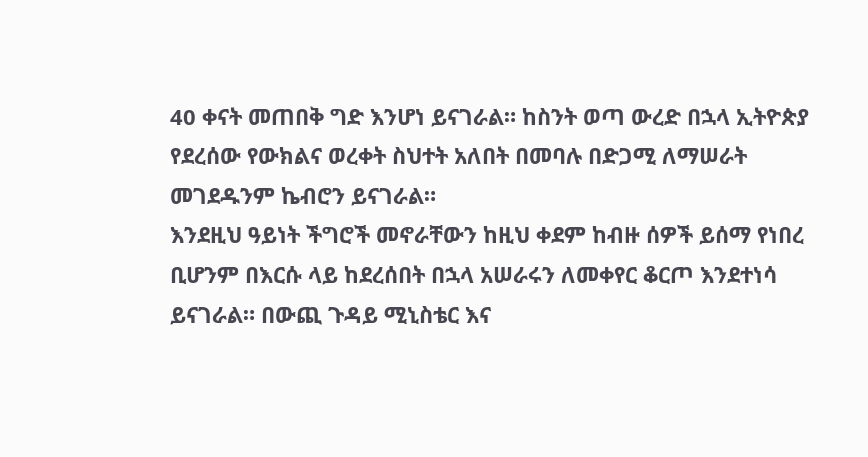40 ቀናት መጠበቅ ግድ እንሆነ ይናገራል። ከስንት ወጣ ውረድ በኋላ ኢትዮጵያ የደረሰው የውክልና ወረቀት ስህተት አለበት በመባሉ በድጋሚ ለማሠራት መገደዱንም ኬብሮን ይናገራል።
እንደዚህ ዓይነት ችግሮች መኖራቸውን ከዚህ ቀደም ከብዙ ሰዎች ይሰማ የነበረ ቢሆንም በእርሱ ላይ ከደረሰበት በኋላ አሠራሩን ለመቀየር ቆርጦ እንደተነሳ ይናገራል። በውጪ ጉዳይ ሚኒስቴር እና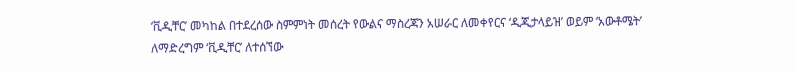‘ቪዲቸር’ መካከል በተደረሰው ስምምነት መሰረት የውልና ማስረጃን አሠራር ለመቀየርና ‘ዲጂታላይዝ’ ወይም ‘አውቶሜት’ ለማድረግም ‘ቪዲቸር’ ለተሰኘው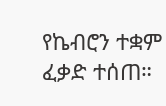የኬብሮን ተቋም ፈቃድ ተሰጠ።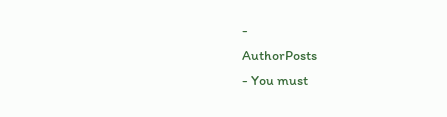-
AuthorPosts
- You must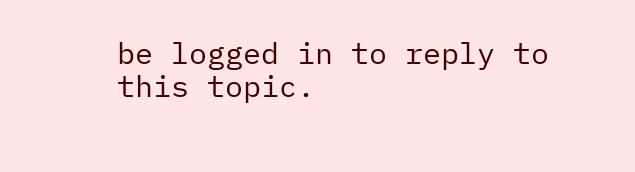be logged in to reply to this topic.